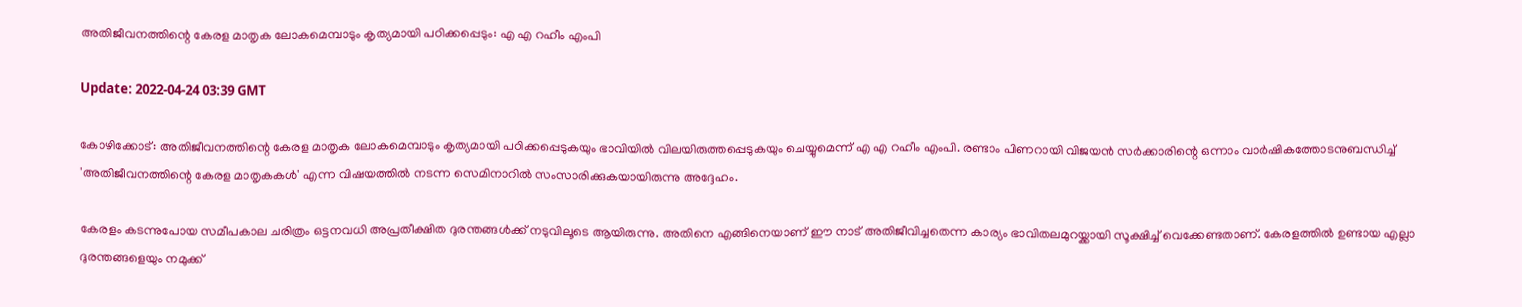അതിജീവനത്തിന്റെ കേരള മാതൃക ലോകമെമ്പാടും കൃത്യമായി പഠിക്കപ്പെടും: എ എ റഹീം എംപി

Update: 2022-04-24 03:39 GMT

കോഴിക്കോട്: അതിജീവനത്തിന്റെ കേരള മാതൃക ലോകമെമ്പാടും കൃത്യമായി പഠിക്കപ്പെടുകയും ഭാവിയില്‍ വിലയിരുത്തപ്പെടുകയും ചെയ്യുമെന്ന് എ എ റഹീം എംപി. രണ്ടാം പിണറായി വിജയന്‍ സര്‍ക്കാരിന്റെ ഒന്നാം വാര്‍ഷികത്തോടനുബന്ധിച്ച് 'അതിജീവനത്തിന്റെ കേരള മാതൃകകള്‍' എന്ന വിഷയത്തില്‍ നടന്ന സെമിനാറില്‍ സംസാരിക്കുകയായിരുന്നു അദ്ദേഹം.

കേരളം കടന്നുപോയ സമീപകാല ചരിത്രം ഒട്ടനവധി അപ്രതീക്ഷിത ദുരന്തങ്ങള്‍ക്ക് നടുവിലൂടെ ആയിരുന്നു. അതിനെ എങ്ങിനെയാണ് ഈ നാട് അതിജീവിച്ചതെന്ന കാര്യം ഭാവിതലമുറയ്ക്കായി സൂക്ഷിച്ച് വെക്കേണ്ടതാണ്. കേരളത്തില്‍ ഉണ്ടായ എല്ലാ ദുരന്തങ്ങളെയും നമുക്ക്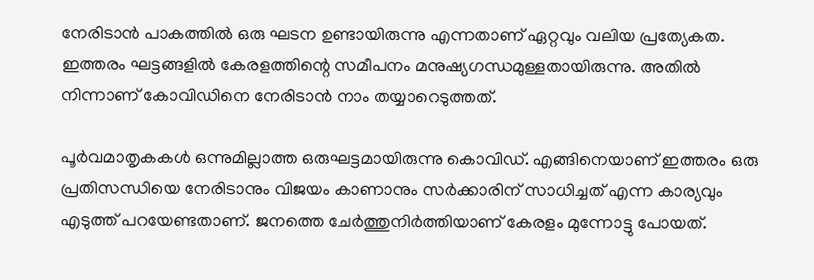നേരിടാന്‍ പാകത്തില്‍ ഒരു ഘടന ഉണ്ടായിരുന്നു എന്നതാണ് ഏറ്റവും വലിയ പ്രത്യേകത. ഇത്തരം ഘട്ടങ്ങളില്‍ കേരളത്തിന്റെ സമീപനം മനുഷ്യഗന്ധമുള്ളതായിരുന്നു. അതില്‍ നിന്നാണ് കോവിഡിനെ നേരിടാന്‍ നാം തയ്യാറെടുത്തത്.

പൂര്‍വമാതൃകകള്‍ ഒന്നുമില്ലാത്ത ഒരുഘട്ടമായിരുന്നു കൊവിഡ്. എങ്ങിനെയാണ് ഇത്തരം ഒരു പ്രതിസന്ധിയെ നേരിടാനും വിജയം കാണാനും സര്‍ക്കാരിന് സാധിച്ചത് എന്ന കാര്യവും എടുത്ത് പറയേണ്ടതാണ്. ജനത്തെ ചേര്‍ത്തുനിര്‍ത്തിയാണ് കേരളം മുന്നോട്ടു പോയത്.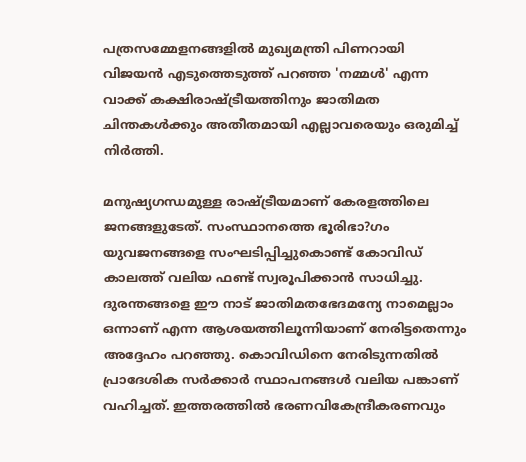പത്രസമ്മേളനങ്ങളില്‍ മുഖ്യമന്ത്രി പിണറായി വിജയന്‍ എടുത്തെടുത്ത് പറഞ്ഞ 'നമ്മള്‍' എന്ന വാക്ക് കക്ഷിരാഷ്ട്രീയത്തിനും ജാതിമത ചിന്തകള്‍ക്കും അതീതമായി എല്ലാവരെയും ഒരുമിച്ച് നിര്‍ത്തി.

മനുഷ്യഗന്ധമുള്ള രാഷ്ട്രീയമാണ് കേരളത്തിലെ ജനങ്ങളുടേത്. സംസ്ഥാനത്തെ ഭൂരിഭാ?ഗം യുവജനങ്ങളെ സംഘടിപ്പിച്ചുകൊണ്ട് കോവിഡ് കാലത്ത് വലിയ ഫണ്ട് സ്വരൂപിക്കാന്‍ സാധിച്ചു. ദുരന്തങ്ങളെ ഈ നാട് ജാതിമതഭേദമന്യേ നാമെല്ലാം ഒന്നാണ് എന്ന ആശയത്തിലൂന്നിയാണ് നേരിട്ടതെന്നും അദ്ദേഹം പറഞ്ഞു. കൊവിഡിനെ നേരിടുന്നതില്‍ പ്രാദേശിക സര്‍ക്കാര്‍ സ്ഥാപനങ്ങള്‍ വലിയ പങ്കാണ് വഹിച്ചത്. ഇത്തരത്തില്‍ ഭരണവികേന്ദ്രീകരണവും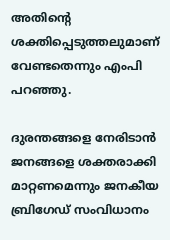അതിന്റെ ശക്തിപ്പെടുത്തലുമാണ് വേണ്ടതെന്നും എംപി പറഞ്ഞു.

ദുരന്തങ്ങളെ നേരിടാന്‍ ജനങ്ങളെ ശക്തരാക്കി മാറ്റണമെന്നും ജനകീയ ബ്രിഗേഡ് സംവിധാനം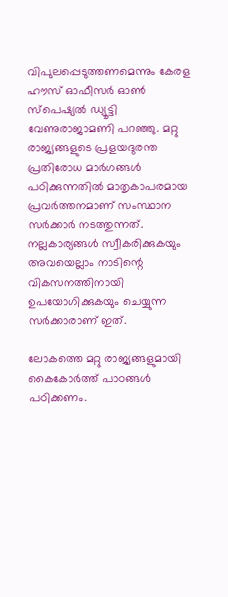വിപുലപ്പെടുത്തണമെന്നും കേരള ഹൗസ് ഓഫീസര്‍ ഓണ്‍ സ്‌പെഷ്യല്‍ ഡ്യൂട്ടി വേണുരാജാമണി പറഞ്ഞു. മറ്റു രാജ്യങ്ങളുടെ പ്രളയദുരന്ത പ്രതിരോധ മാര്‍ഗങ്ങള്‍ പഠിക്കുന്നതില്‍ മാതൃകാപരമായ പ്രവര്‍ത്തനമാണ് സംസ്ഥാന സര്‍ക്കാര്‍ നടത്തുന്നത്. നല്ലകാര്യങ്ങള്‍ സ്വീകരിക്കുകയും അവയെല്ലാം നാടിന്റെ വികസനത്തിനായി ഉപയോഗിക്കുകയും ചെയ്യുന്ന സര്‍ക്കാരാണ് ഇത്.

ലോകത്തെ മറ്റു രാജ്യങ്ങളുമായി കൈകോര്‍ത്ത് പാഠങ്ങള്‍ പഠിക്കണം.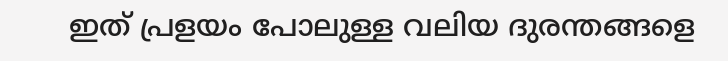ഇത് പ്രളയം പോലുള്ള വലിയ ദുരന്തങ്ങളെ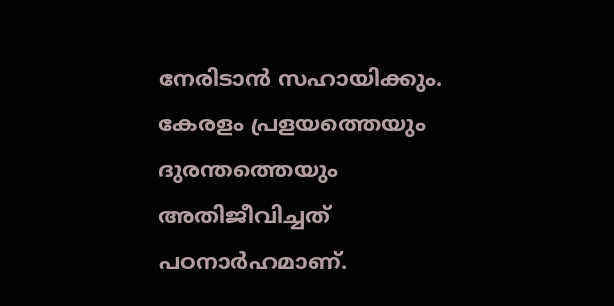നേരിടാന്‍ സഹായിക്കും. കേരളം പ്രളയത്തെയും ദുരന്തത്തെയും അതിജീവിച്ചത് പഠനാര്‍ഹമാണ്.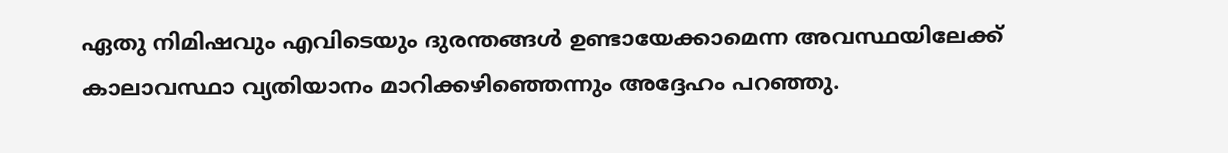ഏതു നിമിഷവും എവിടെയും ദുരന്തങ്ങള്‍ ഉണ്ടായേക്കാമെന്ന അവസ്ഥയിലേക്ക് കാലാവസ്ഥാ വ്യതിയാനം മാറിക്കഴിഞ്ഞെന്നും അദ്ദേഹം പറഞ്ഞു.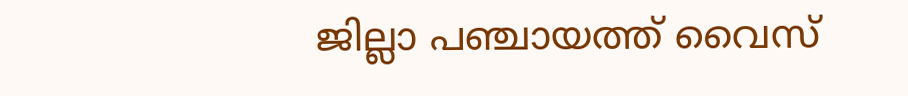ജില്ലാ പഞ്ചായത്ത് വൈസ്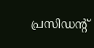പ്രസിഡന്റ്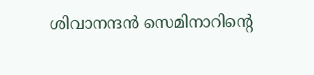ശിവാനന്ദന്‍ സെമിനാറിന്റെ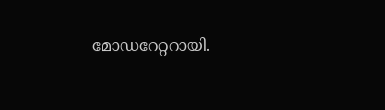മോഡറേറ്ററായി.